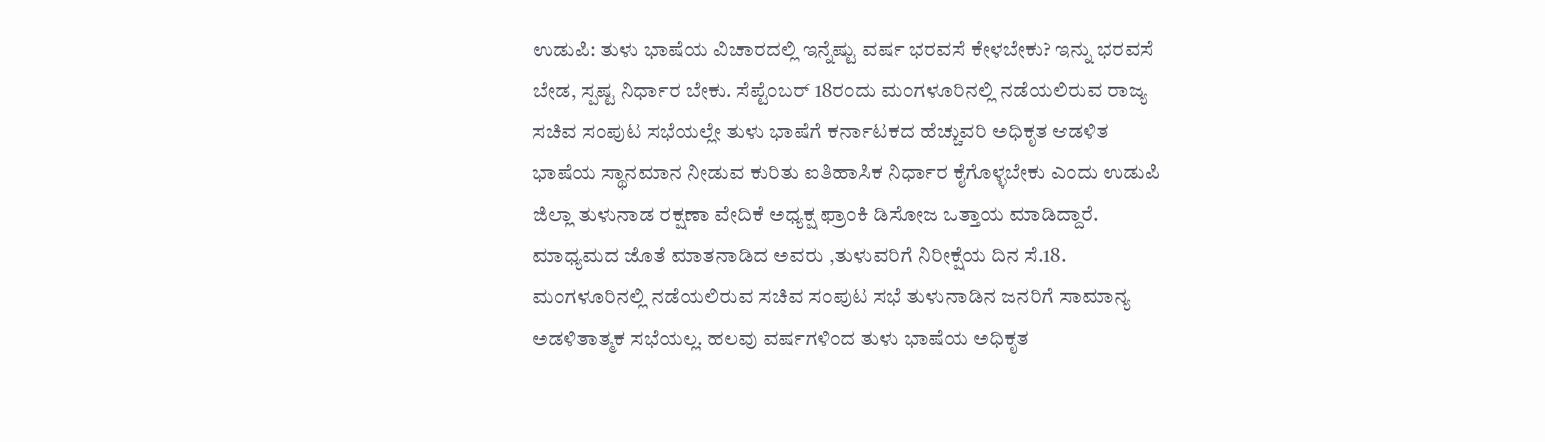ಉಡುಪಿ: ತುಳು ಭಾಷೆಯ ವಿಚಾರದಲ್ಲಿ ಇನ್ನೆಷ್ಟು ವರ್ಷ ಭರವಸೆ ಕೇಳಬೇಕು? ಇನ್ನು ಭರವಸೆ ಬೇಡ, ಸ್ಪಷ್ಟ ನಿರ್ಧಾರ ಬೇಕು. ಸೆಪ್ಟೆಂಬರ್ 18ರಂದು ಮಂಗಳೂರಿನಲ್ಲಿ ನಡೆಯಲಿರುವ ರಾಜ್ಯ ಸಚಿವ ಸಂಪುಟ ಸಭೆಯಲ್ಲೇ ತುಳು ಭಾಷೆಗೆ ಕರ್ನಾಟಕದ ಹೆಚ್ಚುವರಿ ಅಧಿಕೃತ ಆಡಳಿತ ಭಾಷೆಯ ಸ್ಥಾನಮಾನ ನೀಡುವ ಕುರಿತು ಐತಿಹಾಸಿಕ ನಿರ್ಧಾರ ಕೈಗೊಳ್ಳಬೇಕು ಎಂದು ಉಡುಪಿ ಜಿಲ್ಲಾ ತುಳುನಾಡ ರಕ್ಷಣಾ ವೇದಿಕೆ ಅಧ್ಯಕ್ಷ ಫ್ರಾಂಕಿ ಡಿಸೋಜ ಒತ್ತಾಯ ಮಾಡಿದ್ದಾರೆ.
ಮಾಧ್ಯಮದ ಜೊತೆ ಮಾತನಾಡಿದ ಅವರು ,ತುಳುವರಿಗೆ ನಿರೀಕ್ಷೆಯ ದಿನ ಸೆ.18. ಮಂಗಳೂರಿನಲ್ಲಿ ನಡೆಯಲಿರುವ ಸಚಿವ ಸಂಪುಟ ಸಭೆ ತುಳುನಾಡಿನ ಜನರಿಗೆ ಸಾಮಾನ್ಯ ಅಡಳಿತಾತ್ಮಕ ಸಭೆಯಲ್ಲ. ಹಲವು ವರ್ಷಗಳಿಂದ ತುಳು ಭಾಷೆಯ ಅಧಿಕೃತ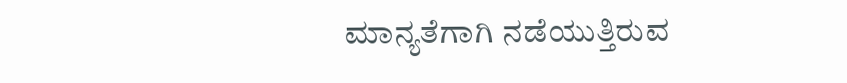ಮಾನ್ಯತೆಗಾಗಿ ನಡೆಯುತ್ತಿರುವ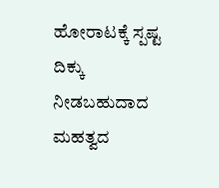ಹೋರಾಟಕ್ಕೆ ಸ್ಪಷ್ಟ ದಿಕ್ಕು ನೀಡಬಹುದಾದ ಮಹತ್ವದ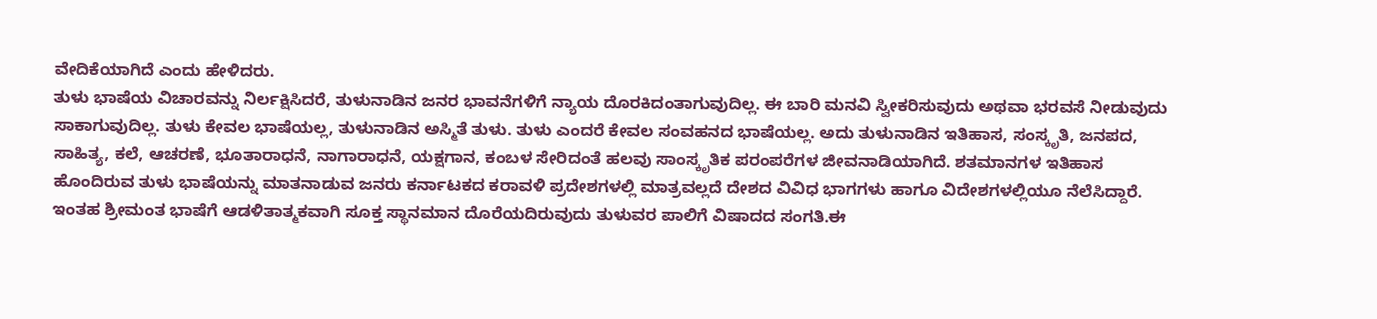ವೇದಿಕೆಯಾಗಿದೆ ಎಂದು ಹೇಳಿದರು.
ತುಳು ಭಾಷೆಯ ವಿಚಾರವನ್ನು ನಿರ್ಲಕ್ಷಿಸಿದರೆ, ತುಳುನಾಡಿನ ಜನರ ಭಾವನೆಗಳಿಗೆ ನ್ಯಾಯ ದೊರಕಿದಂತಾಗುವುದಿಲ್ಲ. ಈ ಬಾರಿ ಮನವಿ ಸ್ವೀಕರಿಸುವುದು ಅಥವಾ ಭರವಸೆ ನೀಡುವುದು ಸಾಕಾಗುವುದಿಲ್ಲ. ತುಳು ಕೇವಲ ಭಾಷೆಯಲ್ಲ, ತುಳುನಾಡಿನ ಅಸ್ಮಿತೆ ತುಳು. ತುಳು ಎಂದರೆ ಕೇವಲ ಸಂವಹನದ ಭಾಷೆಯಲ್ಲ. ಅದು ತುಳುನಾಡಿನ ಇತಿಹಾಸ, ಸಂಸ್ಕೃತಿ, ಜನಪದ, ಸಾಹಿತ್ಯ, ಕಲೆ, ಆಚರಣೆ, ಭೂತಾರಾಧನೆ, ನಾಗಾರಾಧನೆ, ಯಕ್ಷಗಾನ, ಕಂಬಳ ಸೇರಿದಂತೆ ಹಲವು ಸಾಂಸ್ಕೃತಿಕ ಪರಂಪರೆಗಳ ಜೀವನಾಡಿಯಾಗಿದೆ. ಶತಮಾನಗಳ ಇತಿಹಾಸ ಹೊಂದಿರುವ ತುಳು ಭಾಷೆಯನ್ನು ಮಾತನಾಡುವ ಜನರು ಕರ್ನಾಟಕದ ಕರಾವಳಿ ಪ್ರದೇಶಗಳಲ್ಲಿ ಮಾತ್ರವಲ್ಲದೆ ದೇಶದ ವಿವಿಧ ಭಾಗಗಳು ಹಾಗೂ ವಿದೇಶಗಳಲ್ಲಿಯೂ ನೆಲೆಸಿದ್ದಾರೆ.
ಇಂತಹ ಶ್ರೀಮಂತ ಭಾಷೆಗೆ ಆಡಳಿತಾತ್ಮಕವಾಗಿ ಸೂಕ್ತ ಸ್ಥಾನಮಾನ ದೊರೆಯದಿರುವುದು ತುಳುವರ ಪಾಲಿಗೆ ವಿಷಾದದ ಸಂಗತಿ.ಈ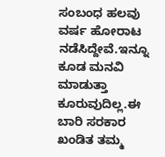ಸಂಬಂಧ ಹಲವು ವರ್ಷ ಹೋರಾಟ ನಡೆಸಿದ್ದೇವೆ.ಇನ್ನೂ ಕೂಡ ಮನವಿ ಮಾಡುತ್ತಾ ಕೂರುವುದಿಲ್ಲ.ಈ ಬಾರಿ ಸರಕಾರ ಖಂಡಿತ ತಮ್ಮ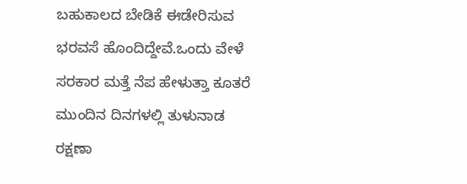ಬಹುಕಾಲದ ಬೇಡಿಕೆ ಈಡೇರಿಸುವ ಭರವಸೆ ಹೊಂದಿದ್ದೇವೆ.ಒಂದು ವೇಳೆ ಸರಕಾರ ಮತ್ತೆ ನೆಪ ಹೇಳುತ್ತಾ ಕೂತರೆ ಮುಂದಿನ ದಿನಗಳಲ್ಲಿ ತುಳುನಾಡ ರಕ್ಷಣಾ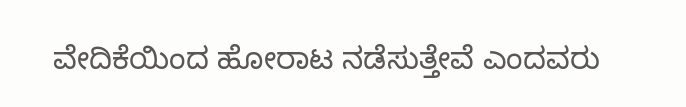ವೇದಿಕೆಯಿಂದ ಹೋರಾಟ ನಡೆಸುತ್ತೇವೆ ಎಂದವರು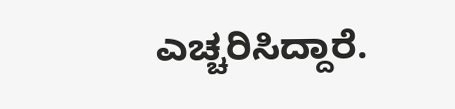ಎಚ್ಚರಿಸಿದ್ದಾರೆ.